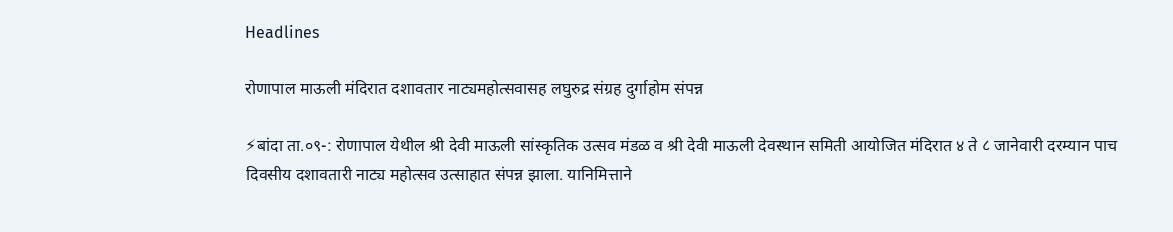Headlines

रोणापाल माऊली मंदिरात दशावतार नाट्यमहोत्सवासह लघुरुद्र संग्रह दुर्गाहोम संपन्न

⚡बांदा ता.०९-: रोणापाल येथील श्री देवी माऊली सांस्कृतिक उत्सव मंडळ व श्री देवी माऊली देवस्थान समिती आयोजित मंदिरात ४ ते ८ जानेवारी दरम्यान पाच दिवसीय दशावतारी नाट्य महोत्सव उत्साहात संपन्न झाला. यानिमित्ताने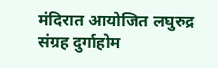मंदिरात आयोजित लघुरुद्र संग्रह दुर्गाहोम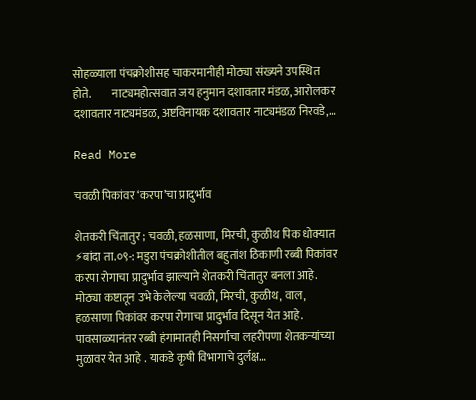सोहळ्याला पंचक्रोशीसह चाकरमानीही मोठ्या संख्यने उपस्थित होते.         नाट्यमहोत्सवात जय हनुमान दशावतार मंडळ, आरोलकर दशावतार नाट्यमंडळ, अष्टविनायक दशावतार नाट्यमंडळ निरवडे,…

Read More

चवळी पिकांवर ‘करपा’चा प्रादुर्भाव

शेतकरी चिंतातुर ; चवळी, हळसाणा, मिरची, कुळीथ पिक धोक्यात ⚡बांदा ता.०९-: मडुरा पंचक्रोशीतील बहुतांश ठिकाणी रब्बी पिकांवर करपा रोगाचा प्रादुर्भाव झाल्याने शेतकरी चिंतातुर बनला आहे. मोठ्या कष्टातून उभे केलेल्या चवळी, मिरची, कुळीथ, वाल, हळसाणा पिकांवर करपा रोगाचा प्रादुर्भाव दिसून येत आहे. पावसाळ्यानंतर रब्बी हंगामातही निसर्गाचा लहरीपणा शेतकऱ्यांच्या मुळावर येत आहे . याकडे कृषी विभागाचे दुर्लक्ष…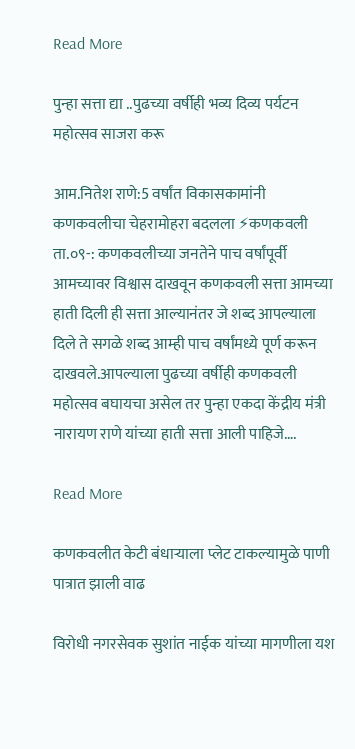Read More

पुन्हा सत्ता द्या ..पुढच्या वर्षीही भव्य दिव्य पर्यटन महोत्सव साजरा करू

आम.नितेश राणे:5 वर्षांत विकासकामांनी कणकवलीचा चेहरामोहरा बदलला ⚡कणकवली ता.०९-: कणकवलीच्या जनतेने पाच वर्षांपूर्वी आमच्यावर विश्वास दाखवून कणकवली सत्ता आमच्या हाती दिली ही सत्ता आल्यानंतर जे शब्द आपल्याला दिले ते सगळे शब्द आम्ही पाच वर्षांमध्ये पूर्ण करून दाखवले.आपल्याला पुढच्या वर्षीही कणकवली महोत्सव बघायचा असेल तर पुन्हा एकदा केंद्रीय मंत्री नारायण राणे यांच्या हाती सत्ता आली पाहिजे….

Read More

कणकवलीत केटी बंधाऱ्याला प्लेट टाकल्यामुळे पाणी पात्रात झाली वाढ

विरोधी नगरसेवक सुशांत नाईक यांच्या मागणीला यश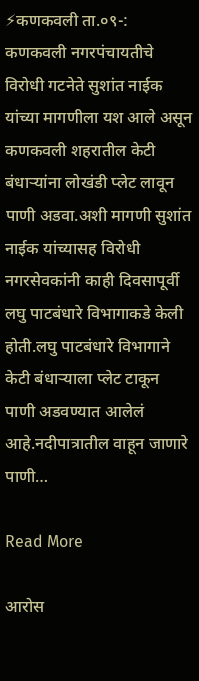⚡कणकवली ता.०९-: कणकवली नगरपंचायतीचे विरोधी गटनेते सुशांत नाईक यांच्या मागणीला यश आले असून कणकवली शहरातील केटी बंधाऱ्यांना लोखंडी प्लेट लावून पाणी अडवा.अशी मागणी सुशांत नाईक यांच्यासह विरोधी नगरसेवकांनी काही दिवसापूर्वी लघु पाटबंधारे विभागाकडे केली होती.लघु पाटबंधारे विभागाने केटी बंधाऱ्याला प्लेट टाकून पाणी अडवण्यात आलेलं आहे.नदीपात्रातील वाहून जाणारे पाणी…

Read More

आरोस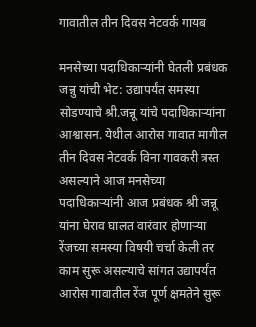गावातील तीन दिवस नेटवर्क गायब

मनसेच्या पदाधिकाऱ्यांनी घेतली प्रबंधक जन्नु यांची भेट: उद्यापर्यंत समस्या सोडण्याचे श्री.जन्नू यांचे पदाधिकाऱ्यांना आश्वासन. येथील आरोस गावात मागील तीन दिवस नेटवर्क विना गावकरी त्रस्त असल्याने आज मनसेच्या पदाधिकाऱ्यांनी आज प्रबंधक श्री जन्नू यांना घेराव घालत वारंवार होणाऱ्या रेंजच्या समस्या विषयी चर्चा केली तर काम सुरू असल्याचे सांगत उद्यापर्यंत आरोस गावातील रेंज पूर्ण क्षमतेने सुरू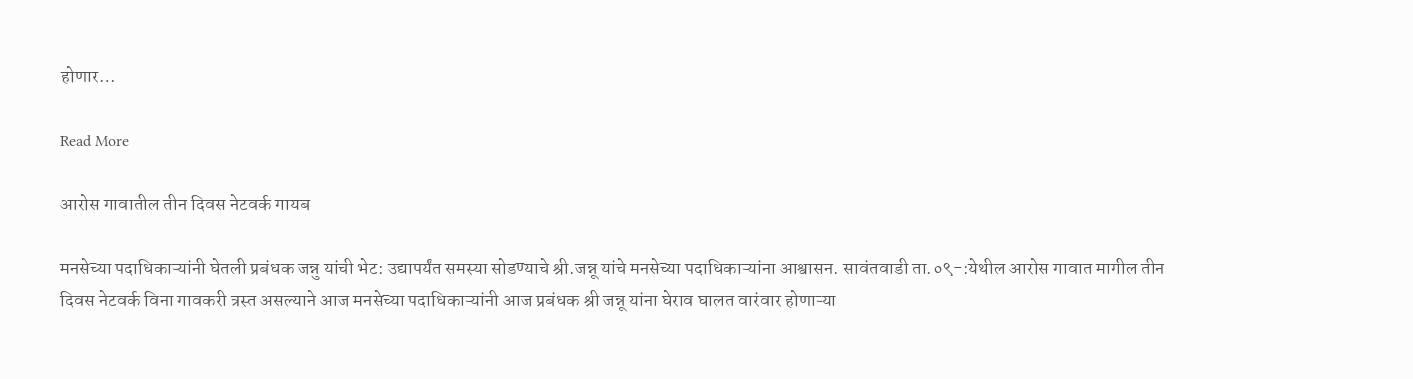होणार…

Read More

आरोस गावातील तीन दिवस नेटवर्क गायब

मनसेच्या पदाधिकाऱ्यांनी घेतली प्रबंधक जन्नु यांची भेट: उद्यापर्यंत समस्या सोडण्याचे श्री.जन्नू यांचे मनसेच्या पदाधिकाऱ्यांना आश्वासन. सावंतवाडी ता.०९-:येथील आरोस गावात मागील तीन दिवस नेटवर्क विना गावकरी त्रस्त असल्याने आज मनसेच्या पदाधिकाऱ्यांनी आज प्रबंधक श्री जन्नू यांना घेराव घालत वारंवार होणाऱ्या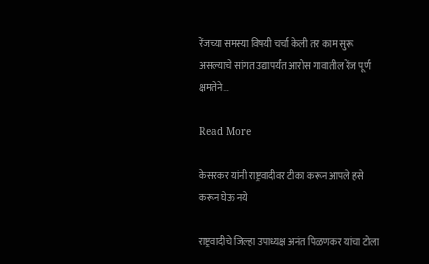रेंजच्या समस्या विषयी चर्चा केली तर काम सुरू असल्याचे सांगत उद्यापर्यंत आरोस गावातील रेंज पूर्ण क्षमतेने…

Read More

केसरकर यांनी राष्ट्रवादीवर टीका करून आपले हसे करून घेऊ नये

राष्ट्रवादीचे जिल्हा उपाध्यक्ष अनंत पिळणकर यांचा टोला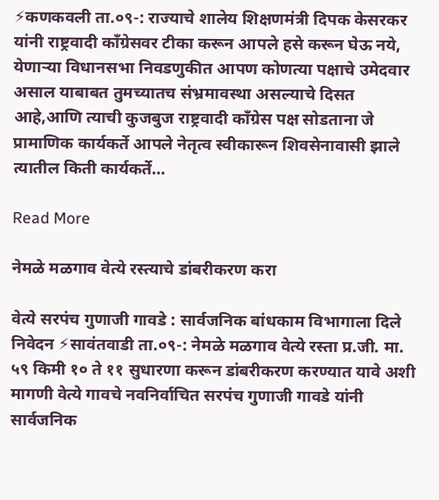⚡कणकवली ता.०९-: राज्याचे शालेय शिक्षणमंत्री दिपक केसरकर यांनी राष्ट्रवादी काँग्रेसवर टीका करून आपले हसे करून घेऊ नये, येणाऱ्या विधानसभा निवडणुकीत आपण कोणत्या पक्षाचे उमेदवार असाल याबाबत तुमच्यातच संभ्रमावस्था असल्याचे दिसत आहे,आणि त्याची कुजबुज राष्ट्रवादी काँग्रेस पक्ष सोडताना जे प्रामाणिक कार्यकर्ते आपले नेतृत्व स्वीकारून शिवसेनावासी झाले त्यातील किती कार्यकर्ते…

Read More

नेमळे मळगाव वेत्ये रस्त्याचे डांबरीकरण करा

वेत्ये सरपंच गुणाजी गावडे : सार्वजनिक बांधकाम विभागाला दिले निवेदन ⚡सावंतवाडी ता.०९-: नेमळे मळगाव वेत्ये रस्ता प्र.जी. मा. ५९ किमी १० ते ११ सुधारणा करून डांबरीकरण करण्यात यावे अशी मागणी वेत्ये गावचे नवनिर्वाचित सरपंच गुणाजी गावडे यांनी सार्वजनिक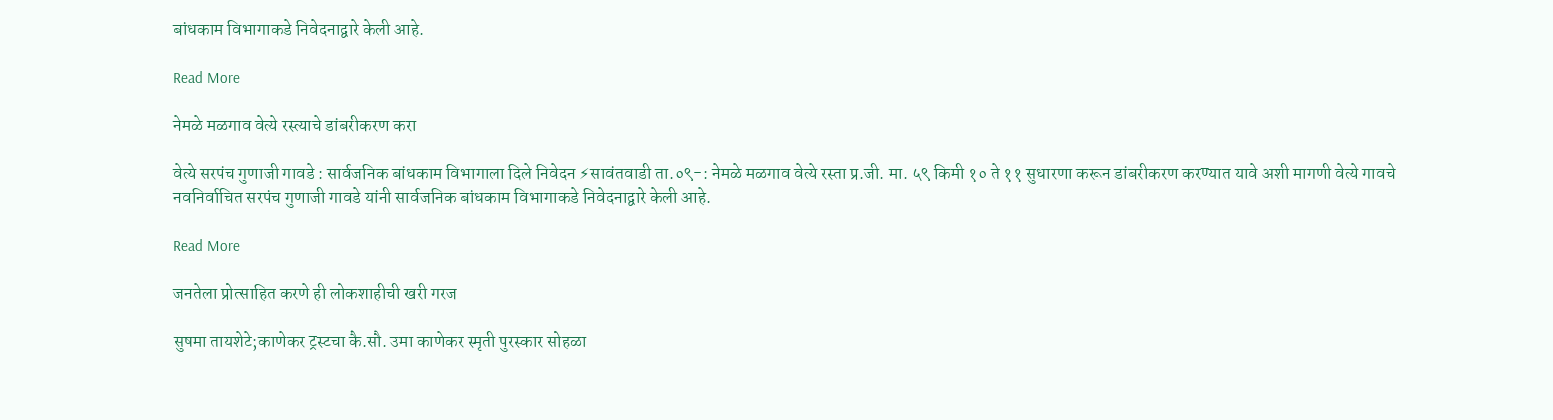बांधकाम विभागाकडे निवेदनाद्वारे केली आहे.

Read More

नेमळे मळगाव वेत्ये रस्त्याचे डांबरीकरण करा

वेत्ये सरपंच गुणाजी गावडे : सार्वजनिक बांधकाम विभागाला दिले निवेदन ⚡सावंतवाडी ता.०९-: नेमळे मळगाव वेत्ये रस्ता प्र.जी. मा. ५९ किमी १० ते ११ सुधारणा करून डांबरीकरण करण्यात यावे अशी मागणी वेत्ये गावचे नवनिर्वाचित सरपंच गुणाजी गावडे यांनी सार्वजनिक बांधकाम विभागाकडे निवेदनाद्वारे केली आहे.

Read More

जनतेला प्रोत्साहित करणे ही लोकशाहीची खरी गरज

सुषमा तायशेटे;काणेकर ट्रस्टचा कै.सौ. उमा काणेकर स्मृती पुरस्कार सोहळा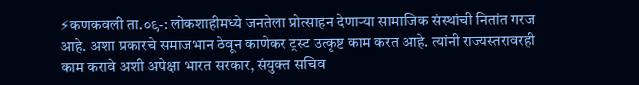⚡कणकवली ता.०९-: लोकशाहीमध्ये जनतेला प्रोत्साहन देणाऱ्या सामाजिक संस्थांची नितांत गरज आहे. अशा प्रकारचे समाजभान ठेवून काणेकर ट्रस्ट उत्कृष्ट काम करत आहे. त्यांनी राज्यस्तरावरही काम करावे अशी अपेक्षा भारत सरकार, संयुक्त सचिव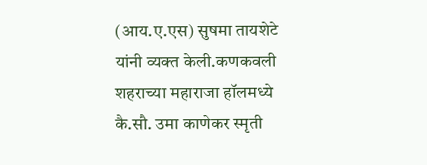(आय.ए.एस) सुषमा तायशेटे यांनी व्यक्त केली.कणकवली शहराच्या महाराजा हॉलमध्ये कै.सौ. उमा काणेकर स्मृती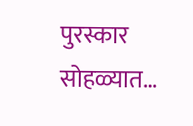पुरस्कार सोहळ्यात…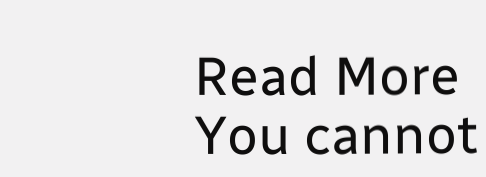Read More
You cannot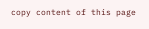copy content of this page